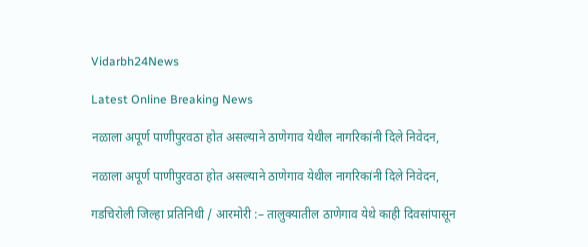Vidarbh24News

Latest Online Breaking News

नळाला अपूर्ण पाणीपुरवठा होत असल्याने ठाणेगाव येथील नागरिकांनी दिले निवेदन,

नळाला अपूर्ण पाणीपुरवठा होत असल्याने ठाणेगाव येथील नागरिकांनी दिले निवेदन,

गडचिरोली जिल्हा प्रतिनिधी / आरमोरी :– तालुक्यातील ठाणेगाव येथे काही दिवसांपासून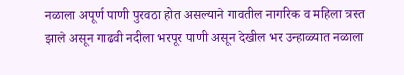नळाला अपूर्ण पाणी पुरवठा होत असल्याने गावतील नागरिक व महिला त्रस्त झाले असून गाढवी नदीला भरपूर पाणी असून देखील भर उन्हाळ्यात नळाला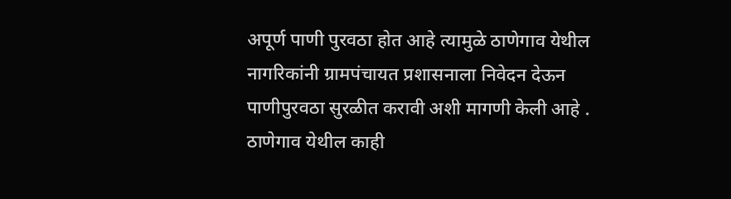अपूर्ण पाणी पुरवठा होत आहे त्यामुळे ठाणेगाव येथील नागरिकांनी ग्रामपंचायत प्रशासनाला निवेदन देऊन पाणीपुरवठा सुरळीत करावी अशी मागणी केली आहे . ठाणेगाव येथील काही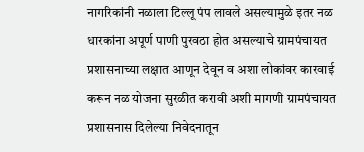नागरिकांनी नळाला टिल्लू पंप लावले असल्यामुळे इतर नळ धारकांना अपूर्ण पाणी पुरवठा होत असल्याचे ग्रामपंचायत प्रशासनाच्या लक्षात आणून देवून व अशा लोकांवर कारवाई करून नळ योजना सुरळीत करावी अशी मागणी ग्रामपंचायत प्रशासनास दिलेल्या निवेदनातून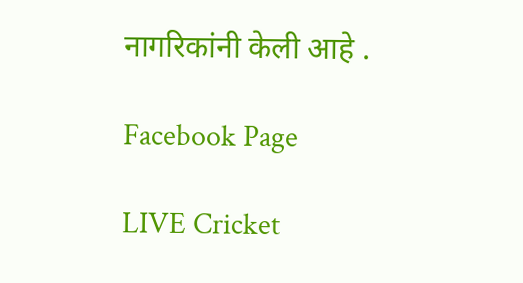नागरिकांनी केली आहे .

Facebook Page

LIVE Cricket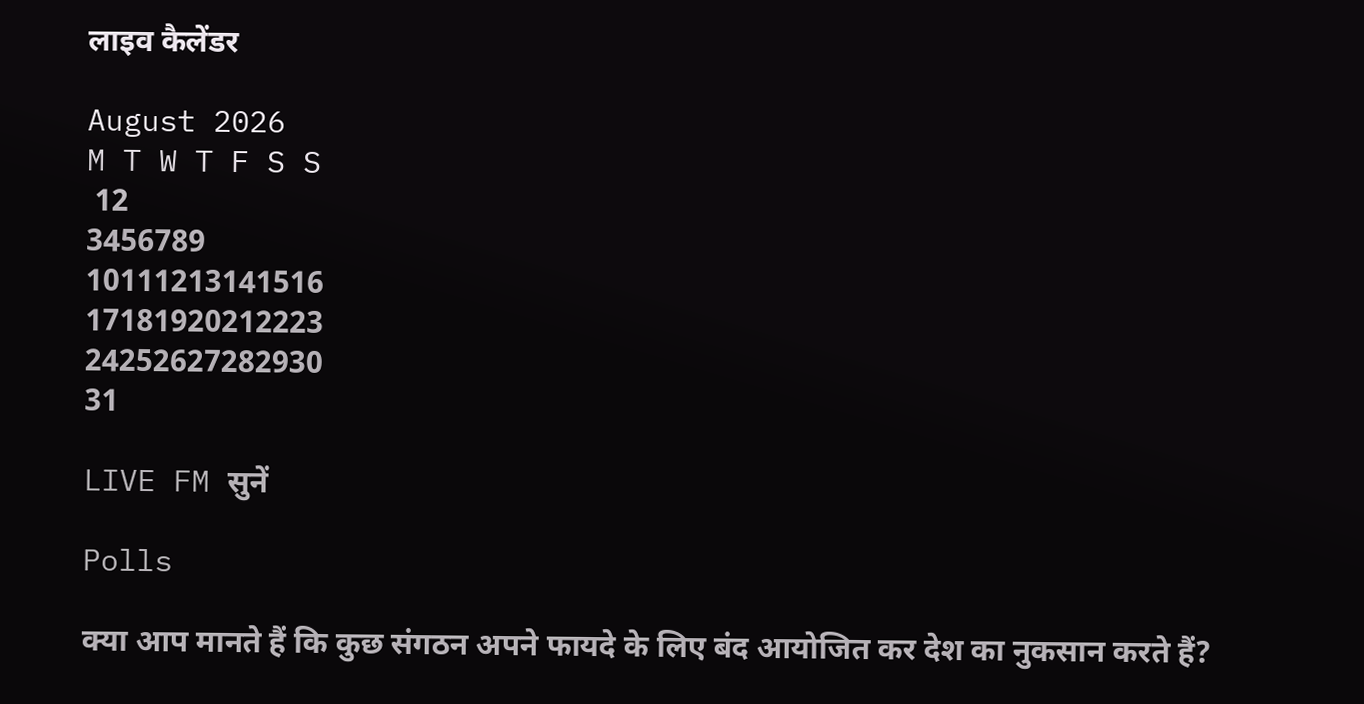लाइव कैलेंडर

August 2026
M T W T F S S
 12
3456789
10111213141516
17181920212223
24252627282930
31

LIVE FM सुनें

Polls

क्या आप मानते हैं कि कुछ संगठन अपने फायदे के लिए बंद आयोजित कर देश का नुकसान करते हैं?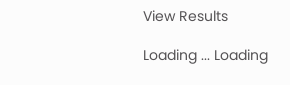View Results

Loading ... Loading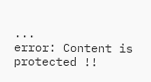...
error: Content is protected !!